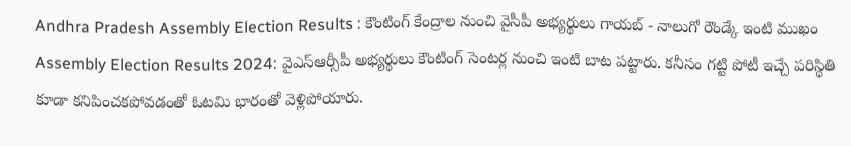Andhra Pradesh Assembly Election Results : కౌంటింగ్ కేంద్రాల నుంచి వైసీపీ అభ్యర్థులు గాయబ్ - నాలుగో రౌండ్కే ఇంటి ముఖం
Assembly Election Results 2024: వైఎస్ఆర్సీపీ అభ్యర్థులు కౌంటింగ్ సెంటర్ల నుంచి ఇంటి బాట పట్టారు. కనీసం గట్టి పోటీ ఇచ్చే పరిస్థితి కూడా కనిపించకపోవడంతో ఓటమి భారంతో వెళ్లిపోయారు.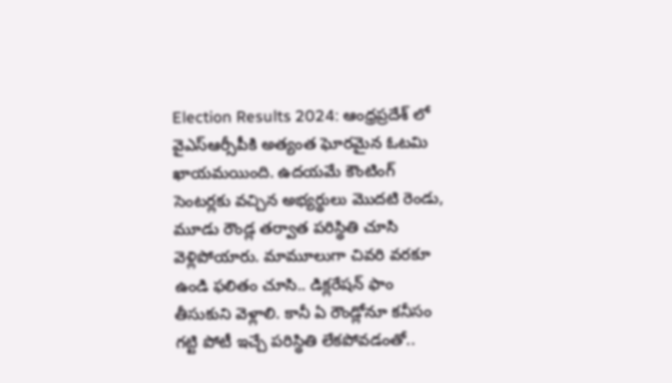Election Results 2024: ఆంధ్రప్రదేశ్ లో వైఎస్ఆర్సీపీకి అత్యంత ఘోరమైన ఓటమి ఖాయమయింది. ఉదయమే కౌంటింగ్ సెంటర్లకు వచ్చిన అభ్యర్థులు మొదటి రెండు, మూడు రౌండ్ల తర్వాత పరిస్థితి చూసి వెళ్లిపోయారు. మామూలుగా చివరి వరకూ ఉండి ఫలితం చూసి.. డిక్లరేషన్ ఫాం తీసుకుని వెళ్లాలి. కానీ ఏ రౌండ్లోనూ కనీసం గట్టి పోటీ ఇచ్చే పరిస్థితి లేకపోవడంతో..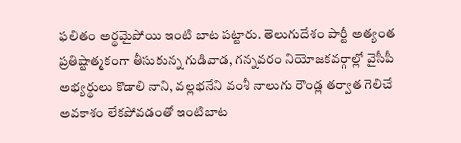ఫలితం అర్థమైపోయి ఇంటి బాట పట్టారు. తెలుగుదేశం పార్టీ అత్యంత ప్రతిష్టాత్మకంగా తీసుకున్న గుడివాడ, గన్నవరం నియోజకవర్గాల్లో వైసీపీ అభ్యర్థులు కొడాలి నాని, వల్లభనేని వంశీ నాలుగు రౌండ్ల తర్వాత గెలిచే అవకాశం లేకపోవడంతో ఇంటిబాట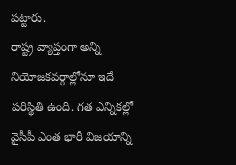పట్టారు.
రాష్ట్ర వ్యాప్తంగా అన్ని నియోజకవర్గాల్లోనూ ఇదే పరిస్థితి ఉంది. గత ఎన్నికల్లో వైసీపీ ఎంత భారీ విజయాన్ని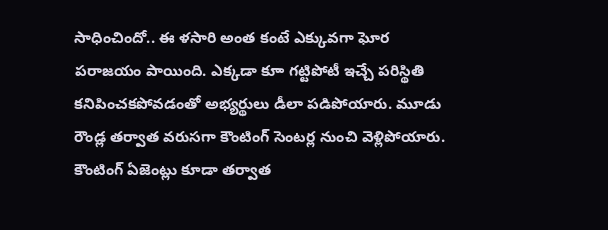సాధించిందో.. ఈ ళసారి అంత కంటే ఎక్కువగా ఘోర పరాజయం పాయింది. ఎక్కడా కూా గట్టిపోటీ ఇచ్చే పరిస్థితి కనిపించకపోవడంతో అభ్యర్థులు డీలా పడిపోయారు. మూడు రౌండ్ల తర్వాత వరుసగా కౌంటింగ్ సెంటర్ల నుంచి వెళ్లిపోయారు. కౌంటింగ్ ఏజెంట్లు కూడా తర్వాత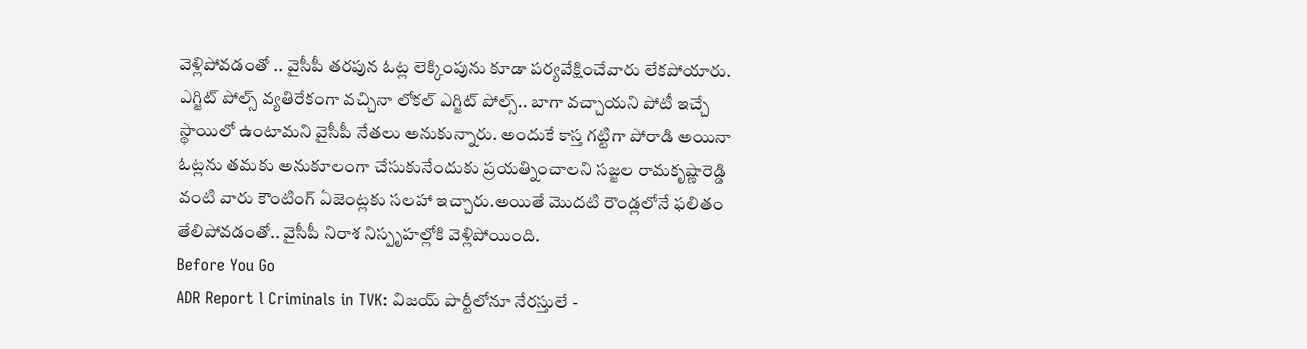వెళ్లిపోవడంతో .. వైసీపీ తరపున ఓట్ల లెక్కింపును కూడా పర్యవేక్షించేవారు లేకపోయారు.
ఎగ్జిట్ పోల్స్ వ్యతిరేకంగా వచ్చినా లోకల్ ఎగ్జిట్ పోల్స్.. బాగా వచ్చాయని పోటీ ఇచ్చే స్థాయిలో ఉంటామని వైసీపీ నేతలు అనుకున్నారు. అందుకే కాస్త గట్టిగా పోరాడి అయినా ఓట్లను తమకు అనుకూలంగా చేసుకునేందుకు ప్రయత్నించాలని సజ్జల రామకృష్ణారెడ్డి వంటి వారు కౌంటింగ్ ఏజెంట్లకు సలహా ఇచ్చారు.అయితే మొదటి రౌండ్లలోనే ఫలితం తేలిపోవడంతో.. వైసీపీ నిరాశ నిస్పృహల్లోకి వెళ్లిపోయింది.
Before You Go
ADR Report l Criminals in TVK: విజయ్ పార్టీలోనూ నేరస్తులే -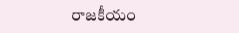రాజకీయం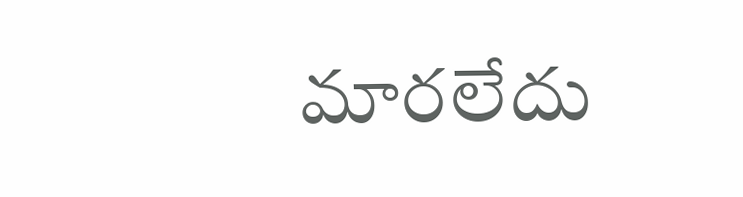మారలేదు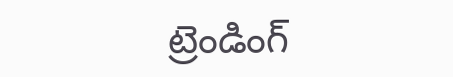ట్రెండింగ్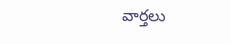వార్తలు